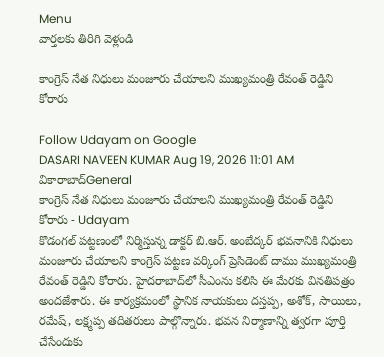Menu
వార్తలకు తిరిగి వెళ్లండి

కాంగ్రెస్ నేత నిధులు మంజూరు చేయాలని ముఖ్యమంత్రి రేవంత్ రెడ్డిని కోరారు

Follow Udayam on Google
DASARI NAVEEN KUMAR Aug 19, 2026 11:01 AM వికారాబాద్General
కాంగ్రెస్ నేత నిధులు మంజూరు చేయాలని ముఖ్యమంత్రి రేవంత్ రెడ్డిని కోరారు - Udayam
కొడంగల్ పట్టణంలో నిర్మిస్తున్న డాక్టర్ బి.ఆర్. అంబేద్కర్ భవనానికి నిధులు మంజూరు చేయాలని కాంగ్రెస్ పట్టణ వర్కింగ్ ప్రెసిడెంట్ దాము ముఖ్యమంత్రి రేవంత్ రెడ్డిని కోరారు. హైదరాబాద్‌లో సీఎంను కలిసి ఈ మేరకు వినతిపత్రం అందజేశారు. ఈ కార్యక్రమంలో స్థానిక నాయకులు దస్తప్ప, అశోక్, సాయిలు, రమేష్, లక్ష్మప్ప తదితరులు పాల్గొన్నారు. భవన నిర్మాణాన్ని త్వరగా పూర్తి చేసేందుకు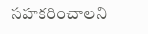సహకరించాలని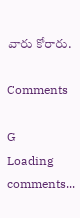వారు కోరారు.

Comments

G
Loading comments...